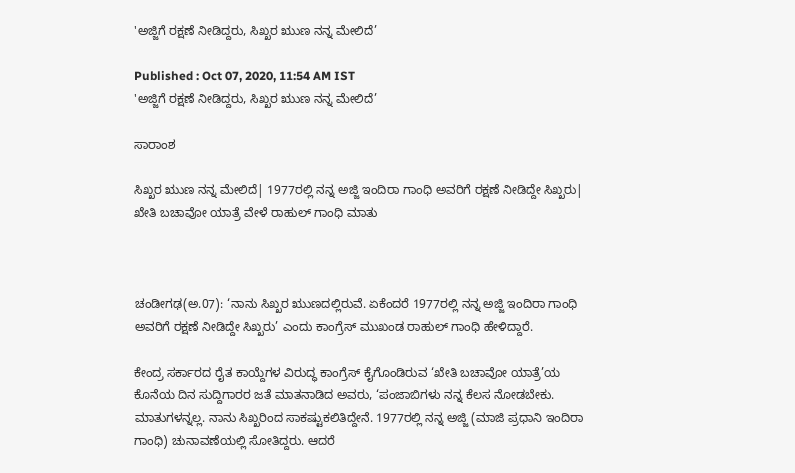'ಅಜ್ಜಿಗೆ ರಕ್ಷಣೆ ನೀಡಿದ್ದರು, ಸಿಖ್ಖರ ಋುಣ ನನ್ನ ಮೇಲಿದೆ’

Published : Oct 07, 2020, 11:54 AM IST
'ಅಜ್ಜಿಗೆ ರಕ್ಷಣೆ ನೀಡಿದ್ದರು, ಸಿಖ್ಖರ ಋುಣ ನನ್ನ ಮೇಲಿದೆ’

ಸಾರಾಂಶ

ಸಿಖ್ಖರ ಋುಣ ನನ್ನ ಮೇಲಿದೆ| 1977ರಲ್ಲಿ ನನ್ನ ಅಜ್ಜಿ ಇಂದಿರಾ ಗಾಂಧಿ ಅವರಿಗೆ ರಕ್ಷಣೆ ನೀಡಿದ್ದೇ ಸಿಖ್ಖರು| ಖೇತಿ ಬಚಾವೋ ಯಾತ್ರೆ ವೇಳೆ ರಾಹುಲ್ ಗಾಂಧಿ ಮಾತು



ಚಂಡೀಗಢ(ಅ.07): ‘ನಾನು ಸಿಖ್ಖರ ಋುಣದಲ್ಲಿರುವೆ. ಏಕೆಂದರೆ 1977ರಲ್ಲಿ ನನ್ನ ಅಜ್ಜಿ ಇಂದಿರಾ ಗಾಂಧಿ ಅವರಿಗೆ ರಕ್ಷಣೆ ನೀಡಿದ್ದೇ ಸಿಖ್ಖರು’ ಎಂದು ಕಾಂಗ್ರೆಸ್‌ ಮುಖಂಡ ರಾಹುಲ್‌ ಗಾಂಧಿ ಹೇಳಿದ್ದಾರೆ.

ಕೇಂದ್ರ ಸರ್ಕಾರದ ರೈತ ಕಾಯ್ದೆಗಳ ವಿರುದ್ಧ ಕಾಂಗ್ರೆಸ್‌ ಕೈಗೊಂಡಿರುವ ‘ಖೇತಿ ಬಚಾವೋ ಯಾತ್ರೆ’ಯ ಕೊನೆಯ ದಿನ ಸುದ್ದಿಗಾರರ ಜತೆ ಮಾತನಾಡಿದ ಅವರು, ‘ಪಂಜಾಬಿಗಳು ನನ್ನ ಕೆಲಸ ನೋಡಬೇಕು. ಮಾತುಗಳನ್ನಲ್ಲ. ನಾನು ಸಿಖ್ಖರಿಂದ ಸಾಕಷ್ಟುಕಲಿತಿದ್ದೇನೆ. 1977ರಲ್ಲಿ ನನ್ನ ಅಜ್ಜಿ (ಮಾಜಿ ಪ್ರಧಾನಿ ಇಂದಿರಾ ಗಾಂಧಿ) ಚುನಾವಣೆಯಲ್ಲಿ ಸೋತಿದ್ದರು. ಆದರೆ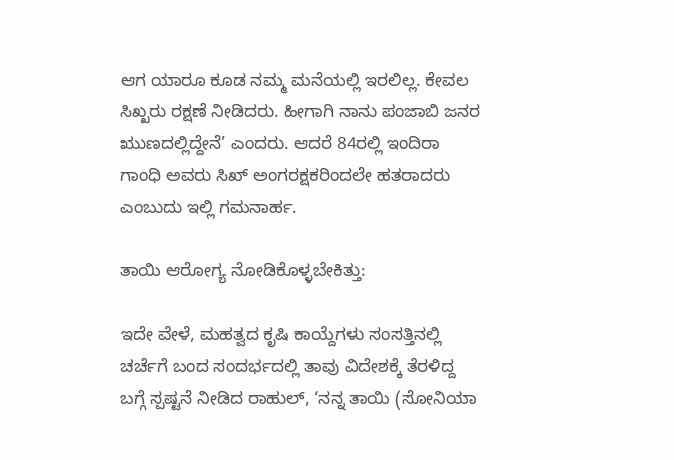ಆಗ ಯಾರೂ ಕೂಡ ನಮ್ಮ ಮನೆಯಲ್ಲಿ ಇರಲಿಲ್ಲ. ಕೇವಲ ಸಿಖ್ಖರು ರಕ್ಷಣೆ ನೀಡಿದರು. ಹೀಗಾಗಿ ನಾನು ಪಂಜಾಬಿ ಜನರ ಋುಣದಲ್ಲಿದ್ದೇನೆ’ ಎಂದರು. ಆದರೆ 84ರಲ್ಲಿ ಇಂದಿರಾ ಗಾಂಧಿ ಅವರು ಸಿಖ್‌ ಅಂಗರಕ್ಷಕರಿಂದಲೇ ಹತರಾದರು ಎಂಬುದು ಇಲ್ಲಿ ಗಮನಾರ್ಹ.

ತಾಯಿ ಆರೋಗ್ಯ ನೋಡಿಕೊಳ್ಳಬೇಕಿತ್ತು:

ಇದೇ ವೇಳೆ, ಮಹತ್ವದ ಕೃಷಿ ಕಾಯ್ದೆಗಳು ಸಂಸತ್ತಿನಲ್ಲಿ ಚರ್ಚೆಗೆ ಬಂದ ಸಂದರ್ಭದಲ್ಲಿ ತಾವು ವಿದೇಶಕ್ಕೆ ತೆರಳಿದ್ದ ಬಗ್ಗೆ ಸ್ಪಷ್ಟನೆ ನೀಡಿದ ರಾಹುಲ್‌, ‘ನನ್ನ ತಾಯಿ (ಸೋನಿಯಾ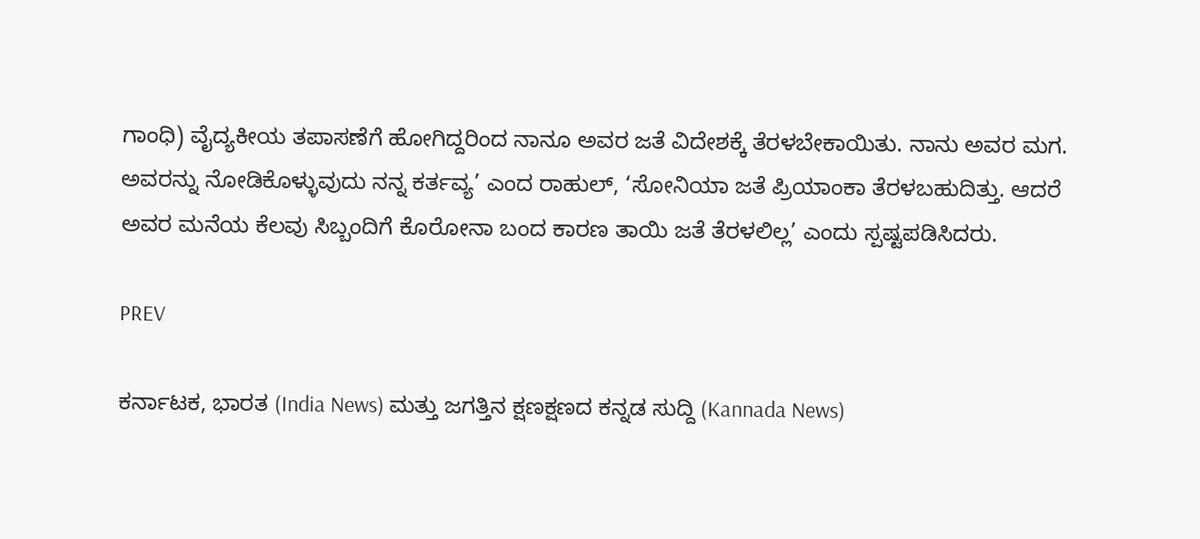ಗಾಂಧಿ) ವೈದ್ಯಕೀಯ ತಪಾಸಣೆಗೆ ಹೋಗಿದ್ದರಿಂದ ನಾನೂ ಅವರ ಜತೆ ವಿದೇಶಕ್ಕೆ ತೆರಳಬೇಕಾಯಿತು. ನಾನು ಅವರ ಮಗ. ಅವರನ್ನು ನೋಡಿಕೊಳ್ಳುವುದು ನನ್ನ ಕರ್ತವ್ಯ’ ಎಂದ ರಾಹುಲ್‌, ‘ಸೋನಿಯಾ ಜತೆ ಪ್ರಿಯಾಂಕಾ ತೆರಳಬಹುದಿತ್ತು. ಆದರೆ ಅವರ ಮನೆಯ ಕೆಲವು ಸಿಬ್ಬಂದಿಗೆ ಕೊರೋನಾ ಬಂದ ಕಾರಣ ತಾಯಿ ಜತೆ ತೆರಳಲಿಲ್ಲ’ ಎಂದು ಸ್ಪಷ್ಟಪಡಿಸಿದರು.

PREV

ಕರ್ನಾಟಕ, ಭಾರತ (India News) ಮತ್ತು ಜಗತ್ತಿನ ಕ್ಷಣಕ್ಷಣದ ಕನ್ನಡ ಸುದ್ದಿ (Kannada News)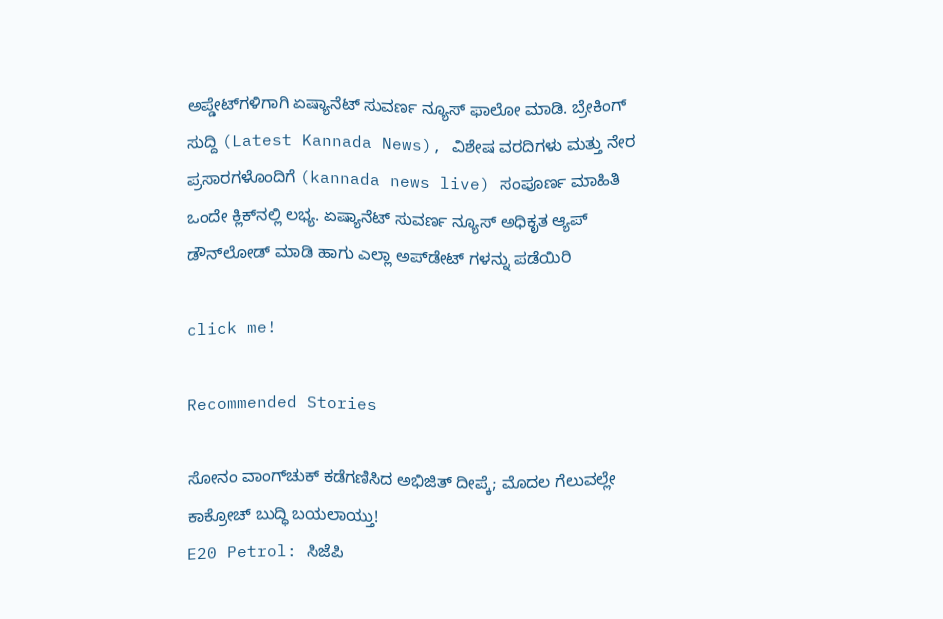ಅಪ್ಡೇಟ್‌ಗಳಿಗಾಗಿ ಏಷ್ಯಾನೆಟ್ ಸುವರ್ಣ ನ್ಯೂಸ್‌ ಫಾಲೋ ಮಾಡಿ. ಬ್ರೇಕಿಂಗ್ ಸುದ್ದಿ (Latest Kannada News), ವಿಶೇಷ ವರದಿಗಳು ಮತ್ತು ನೇರ ಪ್ರಸಾರಗಳೊಂದಿಗೆ (kannada news live) ಸಂಪೂರ್ಣ ಮಾಹಿತಿ ಒಂದೇ ಕ್ಲಿಕ್‌ನಲ್ಲಿ ಲಭ್ಯ. ಏಷ್ಯಾನೆಟ್ ಸುವರ್ಣ ನ್ಯೂಸ್ ಅಧಿಕೃತ ಆ್ಯಪ್ ಡೌನ್‌ಲೋಡ್ ಮಾಡಿ ಹಾಗು ಎಲ್ಲಾ ಅಪ್‌ಡೇಟ್ ಗಳನ್ನು ಪಡೆಯಿರಿ

click me!

Recommended Stories

ಸೋನಂ ವಾಂಗ್‌ಚುಕ್ ಕಡೆಗಣಿಸಿದ ಅಭಿಜಿತ್ ದೀಪ್ಕೆ; ಮೊದಲ ಗೆಲುವಲ್ಲೇ ಕಾಕ್ರೋಚ್ ಬುದ್ಧಿ ಬಯಲಾಯ್ತು!
E20 Petrol: ಸಿಜೆಪಿ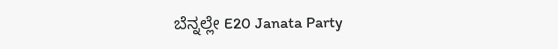ಬೆನ್ನಲ್ಲೇ E20 Janata Party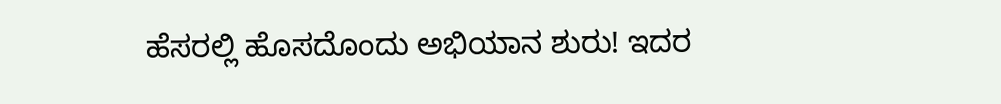ಹೆಸರಲ್ಲಿ ಹೊಸದೊಂದು ಅಭಿಯಾನ ಶುರು! ಇದರ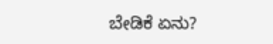ಬೇಡಿಕೆ ಏನು?